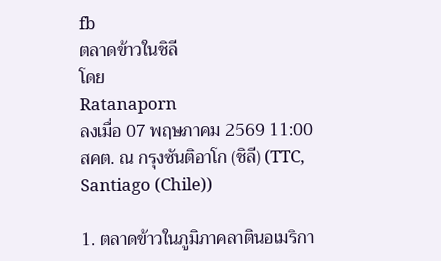fb
ตลาดข้าวในชิลี
โดย
Ratanaporn
ลงเมื่อ 07 พฤษภาคม 2569 11:00
สคต. ณ กรุงซันติอาโก (ชิลี) (TTC, Santiago (Chile))

1. ตลาดข้าวในภูมิภาคลาตินอเมริกา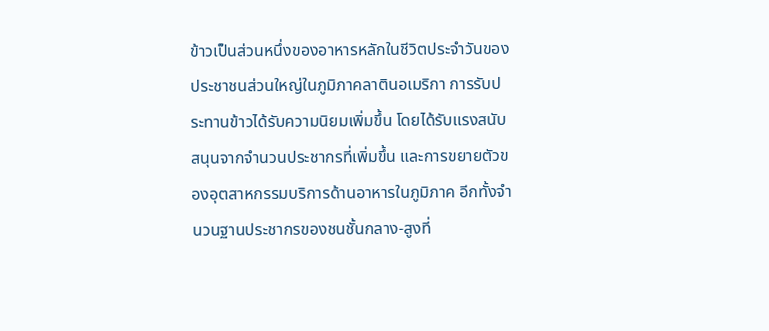ข้าวเป็นส่วนหนึ่งของอาหารหลักในชีวิตประจำวันของประชาชนส่วนใหญ่ในภูมิภาคลาตินอเมริกา การรับประทานข้าวได้รับความนิยมเพิ่มขึ้น โดยได้รับแรงสนับสนุนจากจำนวนประชากรที่เพิ่มขึ้น และการขยายตัวของอุตสาหกรรมบริการด้านอาหารในภูมิภาค อีกทั้งจำนวนฐานประชากรของชนชั้นกลาง-สูงที่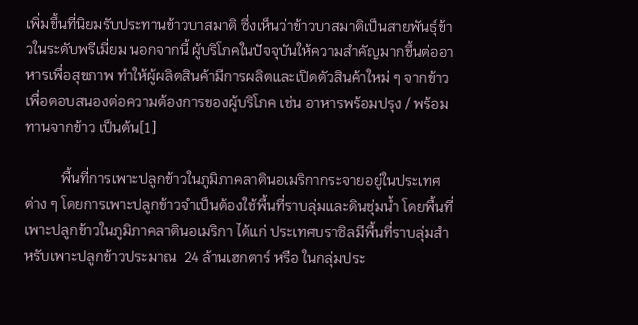เพิ่มขึ้นที่นิยมรับประทานข้าวบาสมาติ ซึ่งเห็นว่าข้าวบาสมาติเป็นสายพันธุ์ข้าวในระดับพรีเมี่ยม นอกจากนี้ ผู้บริโภคในปัจจุบันให้ความสำคัญมากขึ้นต่ออาหารเพื่อสุขภาพ ทำให้ผู้ผลิตสินค้ามีการผลิตและเปิดตัวสินค้าใหม่ ๆ จากข้าว เพื่อตอบสนองต่อความต้องการของผู้บริโภค เช่น อาหารพร้อมปรุง / พร้อมทานจากข้าว เป็นต้น[1]

          พื้นที่การเพาะปลูกข้าวในภูมิภาคลาตินอเมริกากระจายอยู่ในประเทศต่าง ๆ โดยการเพาะปลูกข้าวจำเป็นต้องใช้พื้นที่ราบลุ่มและดินชุ่มน้ำ โดยพื้นที่เพาะปลูกข้าวในภูมิภาคลาตินอเมริกา ได้แก่ ประเทศบราซิลมีพื้นที่ราบลุ่มสำหรับเพาะปลูกข้าวประมาณ  24 ล้านเฮกตาร์ หรือ ในกลุ่มประ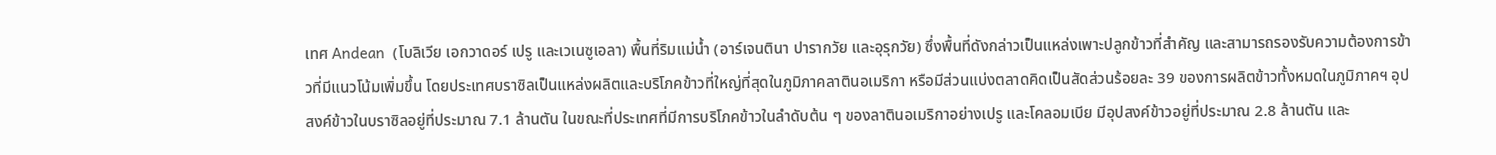เทศ Andean  (โบลิเวีย เอกวาดอร์ เปรู และเวเนซูเอลา) พื้นที่ริมแม่น้ำ (อาร์เจนตินา ปารากวัย และอุรุกวัย) ซึ่งพื้นที่ดังกล่าวเป็นแหล่งเพาะปลูกข้าวที่สำคัญ และสามารถรองรับความต้องการข้าวที่มีแนวโน้มเพิ่มขึ้น โดยประเทศบราซิลเป็นแหล่งผลิตและบริโภคข้าวที่ใหญ่ที่สุดในภูมิภาคลาตินอเมริกา หรือมีส่วนแบ่งตลาดคิดเป็นสัดส่วนร้อยละ 39 ของการผลิตข้าวทั้งหมดในภูมิภาคฯ อุปสงค์ข้าวในบราซิลอยู่ที่ประมาณ 7.1 ล้านตัน ในขณะที่ประเทศที่มีการบริโภคข้าวในลำดับต้น ๆ ของลาตินอเมริกาอย่างเปรู และโคลอมเบีย มีอุปสงค์ข้าวอยู่ที่ประมาณ 2.8 ล้านตัน และ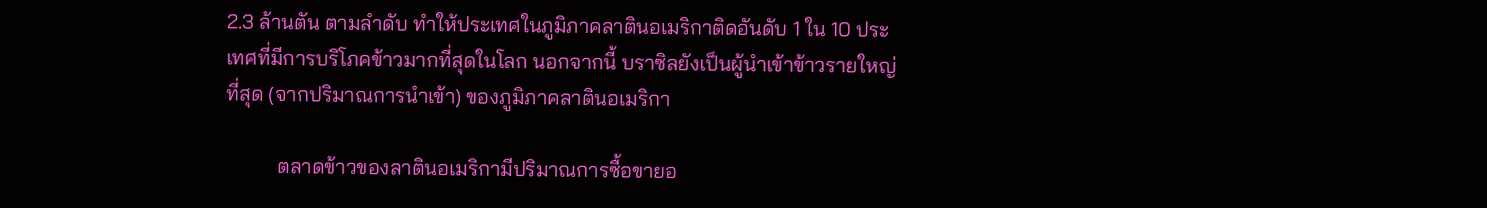2.3 ล้านตัน ตามลำดับ ทำให้ประเทศในภูมิภาคลาตินอเมริกาติดอันดับ 1 ใน 10 ประเทศที่มีการบริโภคข้าวมากที่สุดในโลก นอกจากนี้ บราซิลยังเป็นผู้นำเข้าข้าวรายใหญ่ที่สุด (จากปริมาณการนำเข้า) ของภูมิภาคลาตินอเมริกา

          ตลาดข้าวของลาตินอเมริกามีปริมาณการซื้อขายอ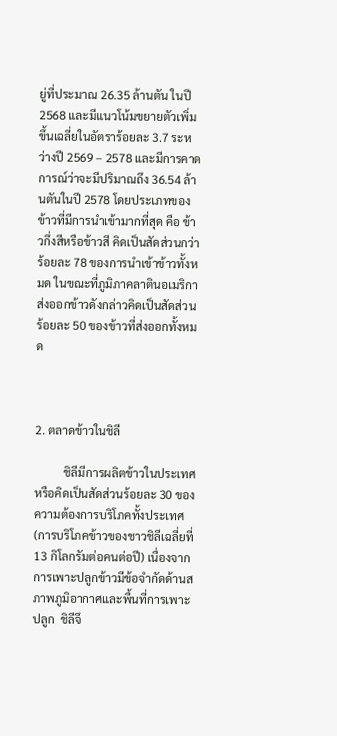ยู่ที่ประมาณ 26.35 ล้านตัน ในปี 2568 และมีแนวโน้มขยายตัวเพิ่มขึ้นเฉลี่ยในอัตราร้อยละ 3.7 ระหว่างปี 2569 – 2578 และมีการคาดการณ์ว่าจะมีปริมาณถึง 36.54 ล้านตันในปี 2578 โดยประเภทของข้าวที่มีการนำเข้ามากที่สุด คือ ข้าวกึ่งสีหรือข้าวสี คิดเป็นสัดส่วนกว่าร้อยละ 78 ของการนำเข้าข้าวทั้งหมด ในขณะที่ภูมิภาคลาตินอเมริกาส่งออกข้าวดังกล่าวคิดเป็นสัดส่วนร้อยละ 50 ของข้าวที่ส่งออกทั้งหมด



2. ตลาดข้าวในชิลี

          ชิลีมีการผลิตข้าวในประเทศ หรือคิดเป็นสัดส่วนร้อยละ 30 ของความต้องการบริโภคทั้งประเทศ (การบริโภคข้าวของชาวชิลีเฉลี่ยที่ 13 กิโลกรัมต่อคนต่อปี) เนื่องจากการเพาะปลูกข้าวมีข้อจำกัดด้านสภาพภูมิอากาศและพื้นที่การเพาะปลูก  ชิลีจึ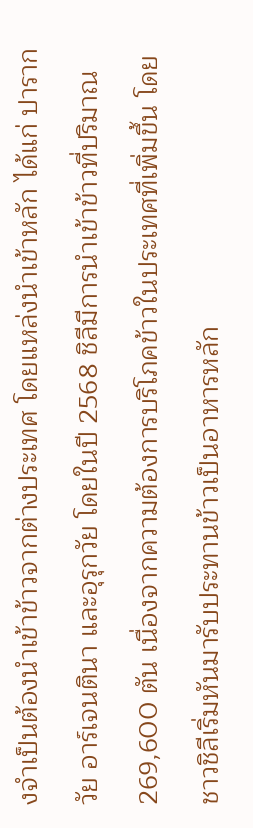งจำเป็นต้องนำเข้าข้าวจากต่างประเทศ โดยแหล่งนำเข้าหลัก ได้แก่ ปารากวัย อาร์เจนตินา และอุรุกวัย โดยในปี 2568 ชิลีมีการนำเข้าข้าวที่ปริมาณ 269,600 ตัน เนื่องจากความต้องการบริโภคข้าวในประเทศที่เพิ่มขึ้น โดยชาวชิลีเริ่มหันมารับประทานข้าวเป็นอาหารหลัก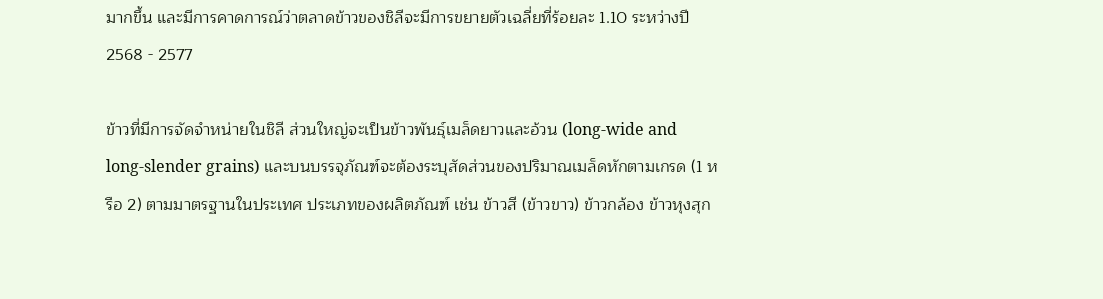มากขึ้น และมีการคาดการณ์ว่าตลาดข้าวของชิลีจะมีการขยายตัวเฉลี่ยที่ร้อยละ 1.10 ระหว่างปี 2568 - 2577

ข้าวที่มีการจัดจำหน่ายในชิลี ส่วนใหญ่จะเป็นข้าวพันธุ์เมล็ดยาวและอ้วน (long‑wide and long‑slender grains) และบนบรรจุภัณฑ์จะต้องระบุสัดส่วนของปริมาณเมล็ดหักตามเกรด (1 หรือ 2) ตามมาตรฐานในประเทศ ประเภทของผลิตภัณฑ์ เช่น ข้าวสี (ข้าวขาว) ข้าวกล้อง ข้าวหุงสุก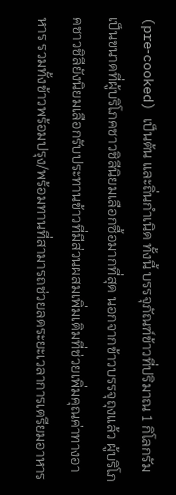(pre‑cooked) เป็นต้น และถิ่นกำเนิด ทั้งนี้ บรรจุภัณฑ์ข้าวที่ปริมาณ 1 กิโลกรัม เป็นขนาดที่ผู้บริโภคชาวชิลีนิยมเลือกซื้อมากที่สุด นอกจากข้าวบรรจุถุงแล้ว ผู้บริโภคชาวชิลียังนิยมเลือกรับประทานข้าวที่มีส่วนผสมเพิ่มเติมที่ช่วยเพิ่มคุณค่าทางอาหาร รวมทั้งข้าวพร้อมปรุง/พร้อมทานที่สามารถช่วยลดระยะเวลาการเตรียมอาหาร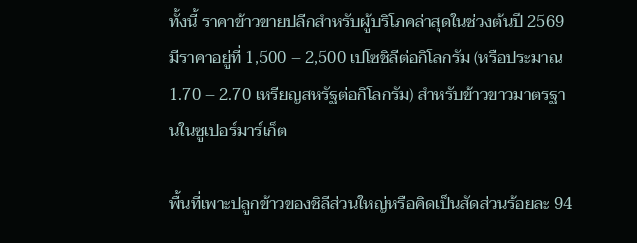ทั้งนี้ ราคาข้าวขายปลีกสำหรับผู้บริโภคล่าสุดในช่วงต้นปี 2569 มีราคาอยู่ที่ 1,500 – 2,500 เปโซชิลีต่อกิโลกรัม (หรือประมาณ 1.70 – 2.70 เหรียญสหรัฐต่อกิโลกรัม) สำหรับข้าวขาวมาตรฐานในซูเปอร์มาร์เก็ต

พื้นที่เพาะปลูกข้าวของชิลีส่วนใหญ่หรือคิดเป็นสัดส่วนร้อยละ 94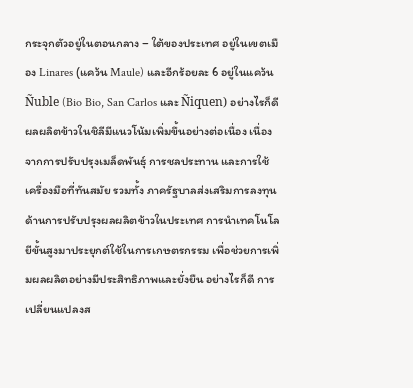กระจุกตัวอยู่ในตอนกลาง – ใต้ของประเทศ อยู่ในเขตเมือง Linares (แคว้น Maule) และอีกร้อยละ 6 อยู่ในแคว้น Ñuble (Bio Bio, San Carlos และ Ñiquen) อย่างไรก็ดี ผลผลิตข้าวในชิลีมีแนวโน้มเพิ่มขึ้นอย่างต่อเนื่อง เนื่องจากการปรับปรุงเมล็ดพันธุ์ การชลประทาน และการใช้เครื่องมือที่ทันสมัย รวมทั้ง ภาครัฐบาลส่งเสริมการลงทุนด้านการปรับปรุงผลผลิตข้าวในประเทศ การนำเทคโนโลยีขั้นสูงมาประยุกต์ใช้ในการเกษตรกรรม เพื่อช่วยการเพิ่มผลผลิตอย่างมีประสิทธิภาพและยั่งยืน อย่างไรก็ดี การเปลี่ยนแปลงส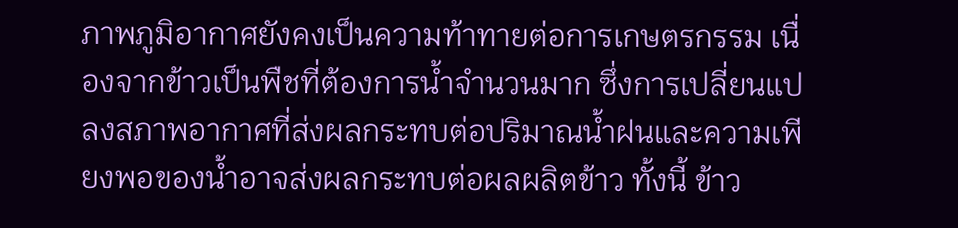ภาพภูมิอากาศยังคงเป็นความท้าทายต่อการเกษตรกรรม เนื่องจากข้าวเป็นพืชที่ต้องการน้ำจำนวนมาก ซึ่งการเปลี่ยนแปลงสภาพอากาศที่ส่งผลกระทบต่อปริมาณน้ำฝนและความเพียงพอของน้ำอาจส่งผลกระทบต่อผลผลิตข้าว ทั้งนี้ ข้าว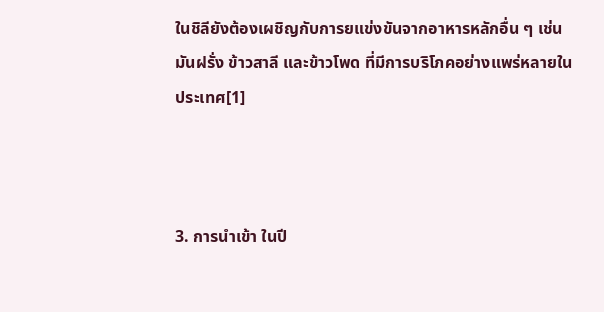ในชิลียังต้องเผชิญกับการยแข่งขันจากอาหารหลักอื่น ๆ เช่น มันฝรั่ง ข้าวสาลี และข้าวโพด ที่มีการบริโภคอย่างแพร่หลายในประเทศ[1]



3. การนำเข้า ในปี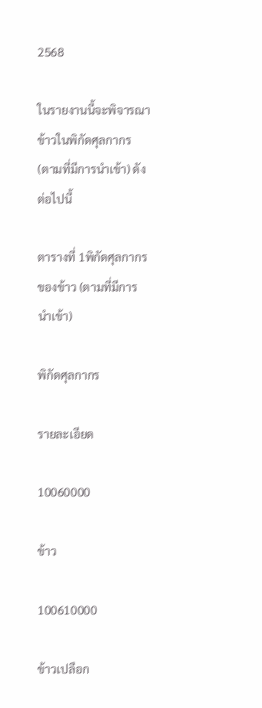2568

ในรายงานนี้จะพิจารณาข้าวในพิกัดศุลกากร (ตามที่มีการนำเข้า) ดังต่อไปนี้

ตารางที่ 1พิกัดศุลกากรของข้าว (ตามที่มีการนำเข้า)

พิกัดศุลกากร

รายละเอียด

10060000

ข้าว

100610000

ข้าวเปลือก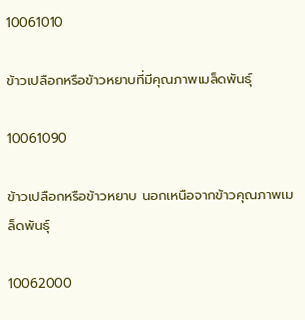10061010

ข้าวเปลือกหรือข้าวหยาบที่มีคุณภาพเมล็ดพันธุ์

10061090

ข้าวเปลือกหรือข้าวหยาบ นอกเหนือจากข้าวคุณภาพเมล็ดพันธุ์

10062000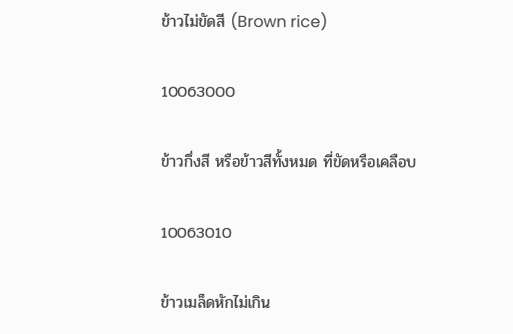ข้าวไม่ขัดสี (Brown rice)

10063000

ข้าวกึ่งสี หรือข้าวสีทั้งหมด ที่ขัดหรือเคลือบ

10063010

ข้าวเมล็ดหักไม่เกิน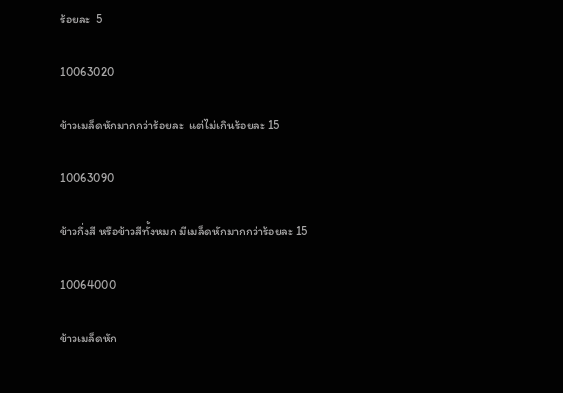ร้อยละ  5

10063020

ข้าวเมล็ดหักมากกว่าร้อยละ  แต่ไม่เกินร้อยละ 15

10063090

ข้าวกึ่งสี หรือข้าวสีทั้งหมก มีเมล็ดหักมากกว่าร้อยละ 15

10064000

ข้าวเมล็ดหัก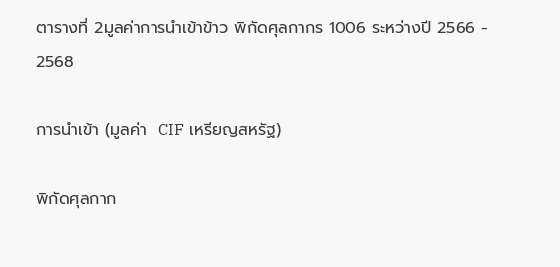ตารางที่ 2มูลค่าการนำเข้าข้าว พิกัดศุลกากร 1006 ระหว่างปี 2566 - 2568

การนำเข้า (มูลค่า  CIF เหรียญสหรัฐ)

พิกัดศุลกาก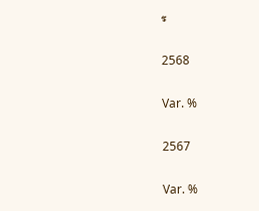ร

2568

Var. %

2567

Var. %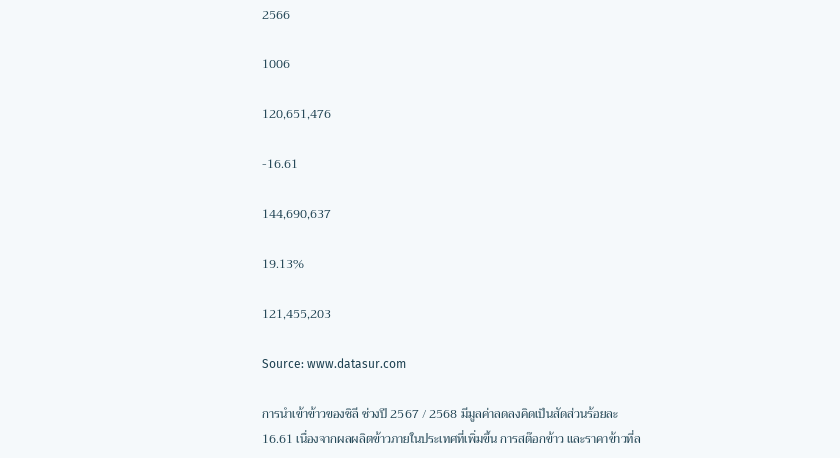2566

1006

120,651,476

-16.61

144,690,637

19.13%

121,455,203

Source: www.datasur.com

การนำเข้าข้าวของชิลี ช่วงปี 2567 / 2568 มีมูลค่าลดลงคิดเป็นสัดส่วนร้อยละ 16.61 เนื่องจากผลผลิตข้าวภายในประเทศที่เพิ่มขึ้น การสต๊อกข้าว และราคาข้าวที่ล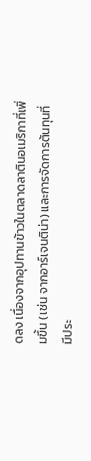ดลง เนื่องจากอุปทานข้าวในตลาดลาตินอเมริกาที่เพิ่มขึ้น (เช่น จากอาร์เจนติน่า) และการจัดการต้นทุนที่มีประ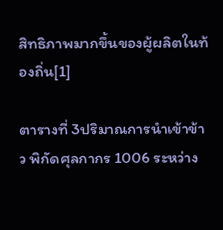สิทธิภาพมากขึ้นของผู้ผลิตในท้องถิ่น[1]

ตารางที่ 3ปริมาณการนำเข้าข้าว พิกัดศุลกากร 1006 ระหว่าง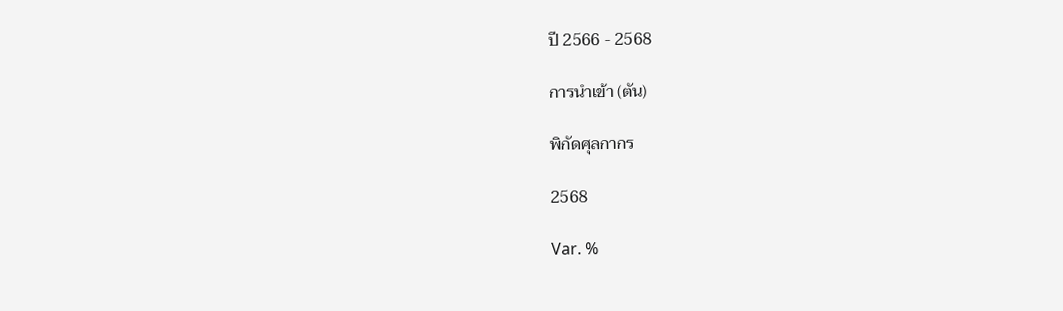ปี 2566 - 2568

การนำเข้า (ตัน)

พิกัดศุลกากร

2568

Var. %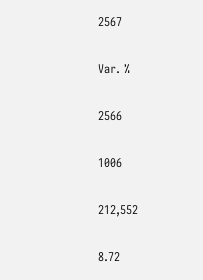2567

Var. %

2566

1006

212,552

8.72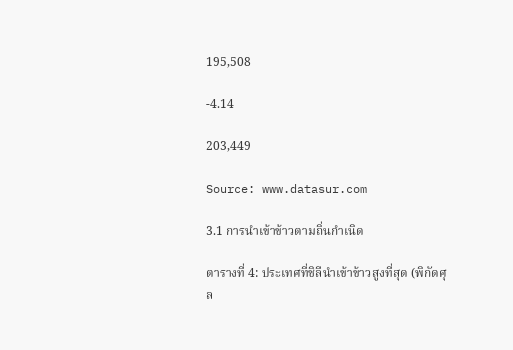195,508

-4.14

203,449

Source: www.datasur.com

3.1 การนำเข้าข้าวตามถิ่นกำเนิด

ตารางที่ 4: ประเทศที่ชิลีนำเข้าข้าวสูงที่สุด (พิกัดศุล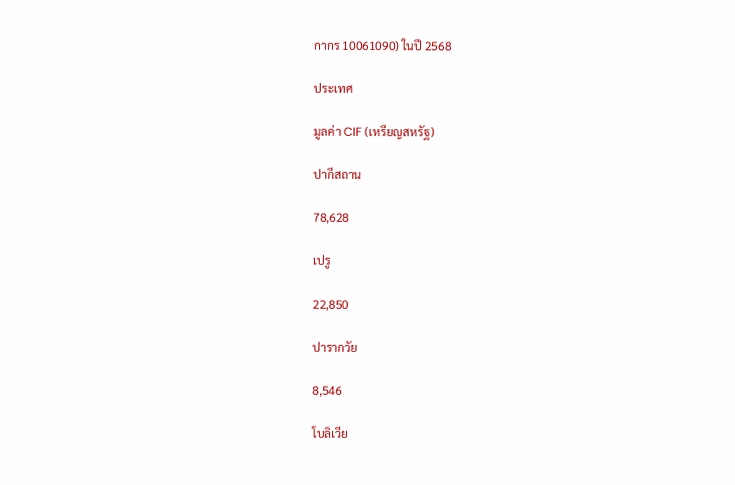กากร 10061090) ในปี 2568

ประเทศ

มูลค่า CIF (เหรียญสหรัฐ)

ปากีสถาน

78,628

เปรู

22,850

ปารากวัย

8,546

โบลิเวีย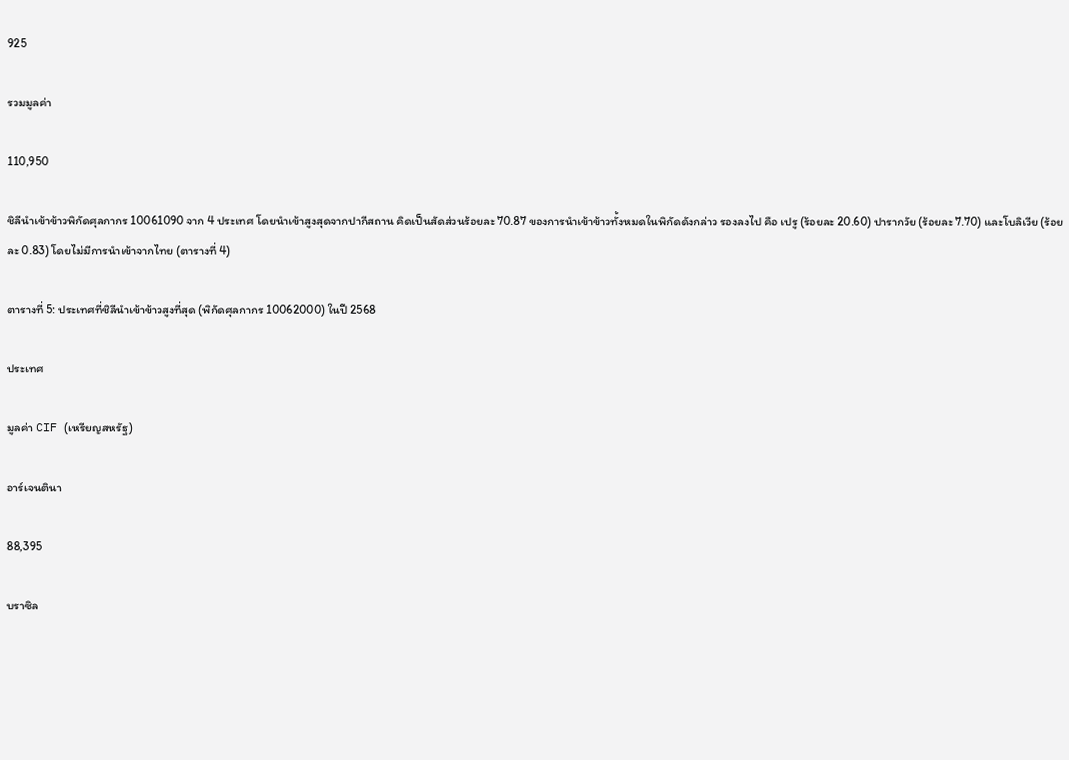925

รวมมูลค่า

110,950

ชิลีนำเข้าข้าวพิกัดศุลกากร 10061090 จาก 4 ประเทศ โดยนำเข้าสูงสุดจากปากีสถาน คิดเป็นสัดส่วนร้อยละ 70.87 ของการนำเข้าข้าวทั้งหมดในพิกัดดังกล่าว รองลงไป คือ เปรู (ร้อยละ 20.60) ปารากวัย (ร้อยละ 7.70) และโบลิเวีย (ร้อยละ 0.83) โดยไม่มีการนำเข้าจากไทย (ตารางที่ 4)

ตารางที่ 5: ประเทศที่ชิลีนำเข้าข้าวสูงที่สุด (พิกัดศุลกากร 10062000) ในปี 2568

ประเทศ

มูลค่า CIF (เหรียญสหรัฐ)

อาร์เจนตินา

88,395

บราซิล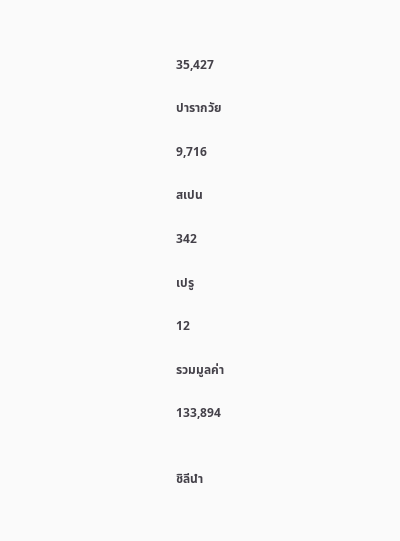35,427

ปารากวัย

9,716

สเปน

342

เปรู

12

รวมมูลค่า

133,894


ชิลีนำ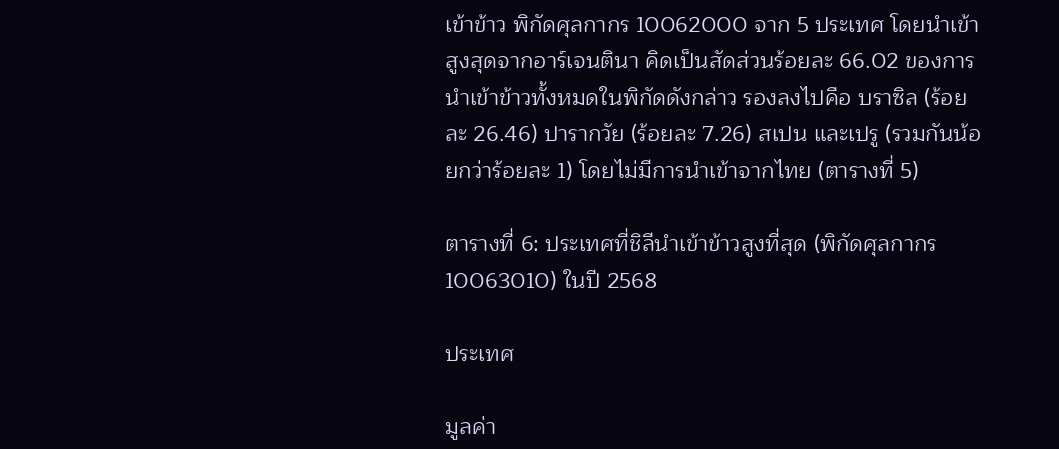เข้าข้าว พิกัดศุลกากร 10062000 จาก 5 ประเทศ โดยนำเข้าสูงสุดจากอาร์เจนตินา คิดเป็นสัดส่วนร้อยละ 66.02 ของการนำเข้าข้าวทั้งหมดในพิกัดดังกล่าว รองลงไปคือ บราซิล (ร้อยละ 26.46) ปารากวัย (ร้อยละ 7.26) สเปน และเปรู (รวมกันน้อยกว่าร้อยละ 1) โดยไม่มีการนำเข้าจากไทย (ตารางที่ 5)

ตารางที่ 6: ประเทศที่ชิลีนำเข้าข้าวสูงที่สุด (พิกัดศุลกากร 10063010) ในปี 2568

ประเทศ

มูลค่า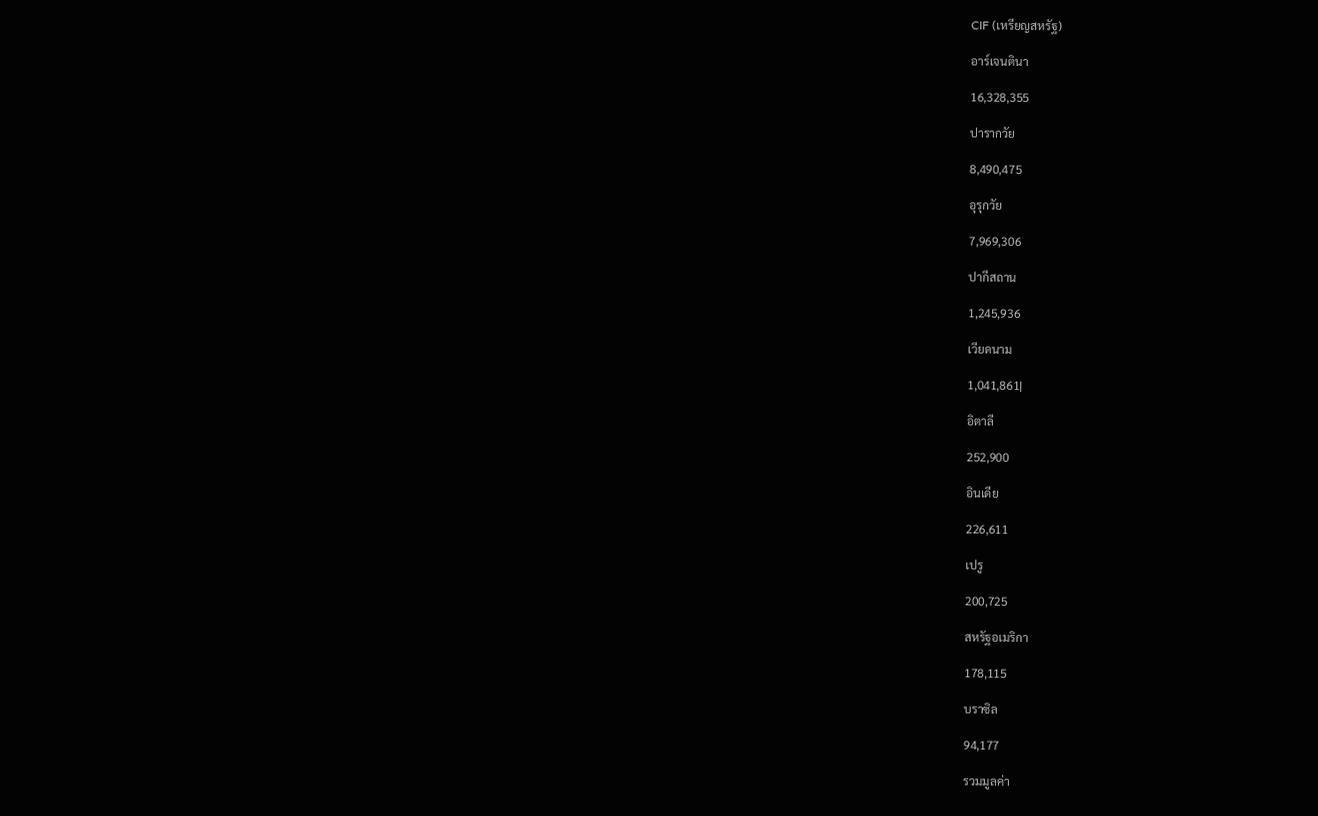CIF (เหรียญสหรัฐ)

อาร์เจนตินา

16,328,355

ปารากวัย

8,490,475

อุรุกวัย

7,969,306

ปากีสถาน

1,245,936

เวียดนาม

1,041,861|

อิตาลี

252,900

อินเดีย

226,611

เปรู

200,725

สหรัฐอเมริกา

178,115

บราซิล

94,177

รวมมูลค่า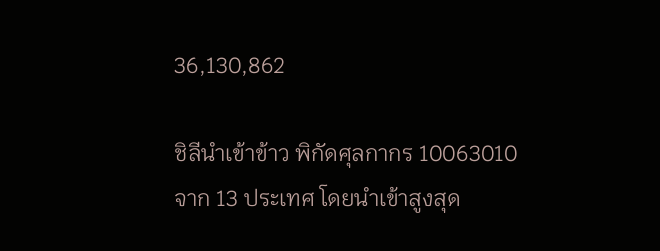36,130,862

ชิลีนำเข้าข้าว พิกัดศุลกากร 10063010 จาก 13 ประเทศ โดยนำเข้าสูงสุด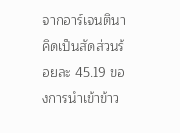จากอาร์เจนตินา คิดเป็นสัดส่วนร้อยละ 45.19 ของการนำเข้าข้าว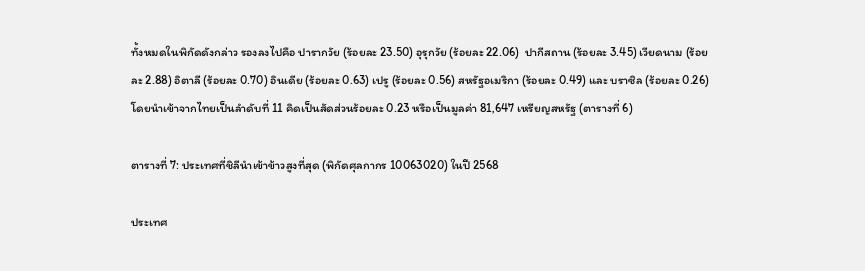ทั้งหมดในพิกัดดังกล่าว รองลงไปคือ ปารากวัย (ร้อยละ 23.50) อุรุกวัย (ร้อยละ 22.06)  ปากีสถาน (ร้อยละ 3.45) เวียดนาม (ร้อยละ 2.88) อิตาลี (ร้อยละ 0.70) อินเดีย (ร้อยละ 0.63) เปรู (ร้อยละ 0.56) สหรัฐอเมริกา (ร้อยละ 0.49) และ บราซิล (ร้อยละ 0.26) โดยนำเข้าจากไทยเป็นลำดับที่ 11 คิดเป็นสัดส่วนร้อยละ 0.23 หรือเป็นมูลค่า 81,647 เหรียญสหรัฐ (ตารางที่ 6)

ตารางที่ 7: ประเทศที่ชิลีนำเข้าข้าวสูงที่สุด (พิกัดศุลกากร 10063020) ในปี 2568

ประเทศ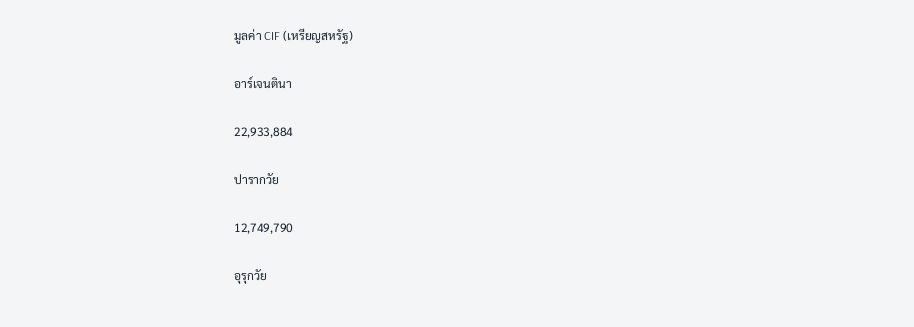มูลค่า CIF (เหรียญสหรัฐ)

อาร์เจนตินา

22,933,884

ปารากวัย

12,749,790

อุรุกวัย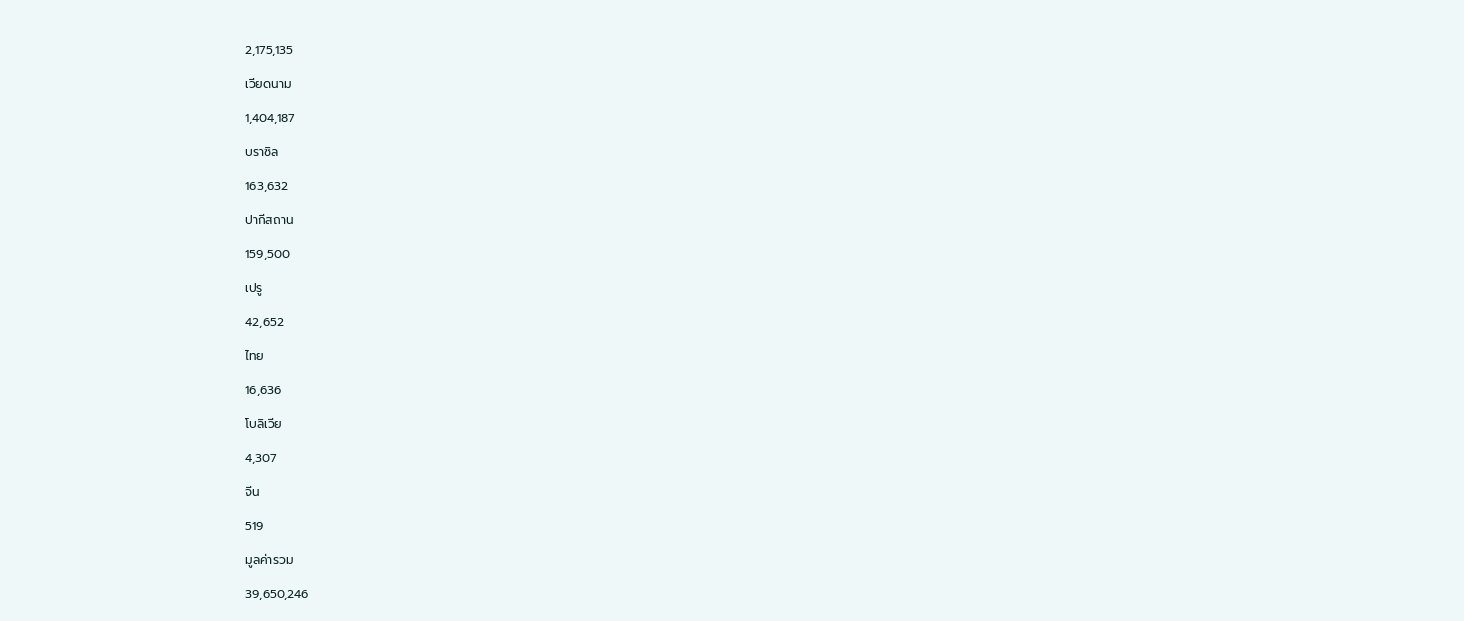2,175,135

เวียดนาม

1,404,187

บราซิล

163,632

ปากีสถาน

159,500

เปรู

42,652

ไทย

16,636

โบลิเวีย

4,307

จีน

519

มูลค่ารวม

39,650,246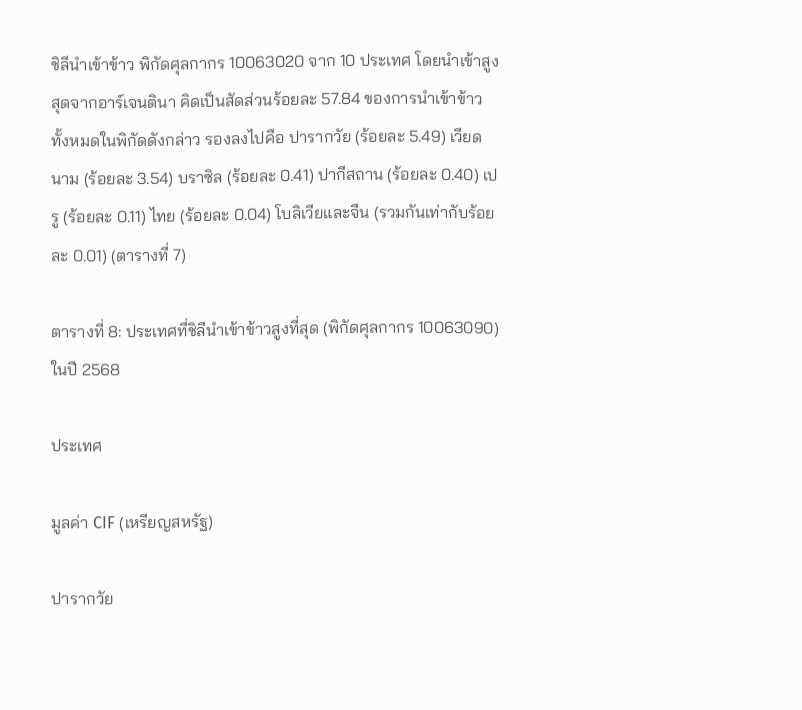ชิลีนำเข้าข้าว พิกัดศุลกากร 10063020 จาก 10 ประเทศ โดยนำเข้าสูงสุดจากอาร์เจนตินา คิดเป็นสัดส่วนร้อยละ 57.84 ของการนำเข้าข้าวทั้งหมดในพิกัดดังกล่าว รองลงไปคือ ปารากวัย (ร้อยละ 5.49) เวียดนาม (ร้อยละ 3.54) บราซิล (ร้อยละ 0.41) ปากีสถาน (ร้อยละ 0.40) เปรู (ร้อยละ 0.11) ไทย (ร้อยละ 0.04) โบลิเวียและจีน (รวมกันเท่ากับร้อยละ 0.01) (ตารางที่ 7)

ตารางที่ 8: ประเทศที่ชิลีนำเข้าข้าวสูงที่สุด (พิกัดศุลกากร 10063090) ในปี 2568

ประเทศ

มูลค่า CIF (เหรียญสหรัฐ)

ปารากวัย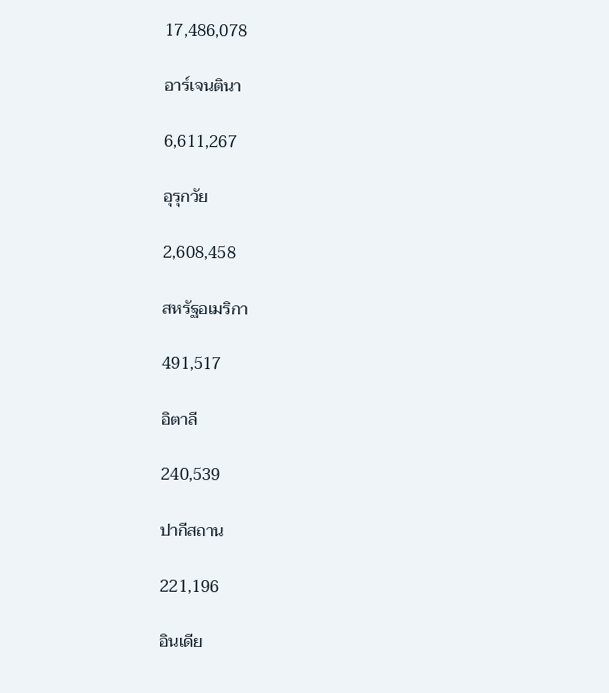17,486,078

อาร์เจนตินา

6,611,267

อุรุกวัย

2,608,458

สหรัฐอเมริกา

491,517

อิตาลี

240,539

ปากีสถาน

221,196

อินเดีย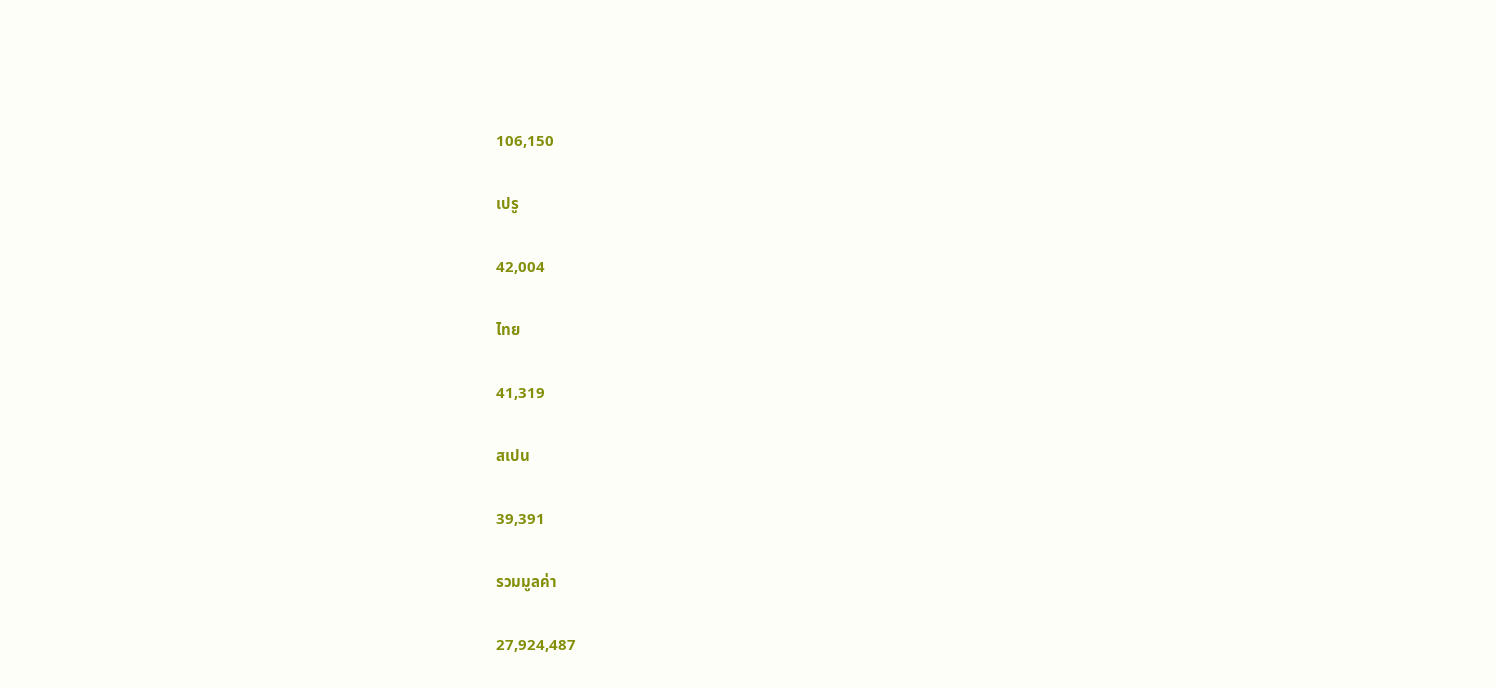106,150

เปรู

42,004

ไทย

41,319

สเปน

39,391

รวมมูลค่า

27,924,487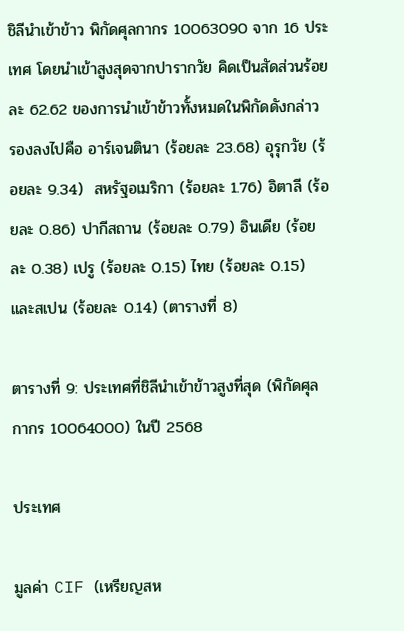ชิลีนำเข้าข้าว พิกัดศุลกากร 10063090 จาก 16 ประเทศ โดยนำเข้าสูงสุดจากปารากวัย คิดเป็นสัดส่วนร้อยละ 62.62 ของการนำเข้าข้าวทั้งหมดในพิกัดดังกล่าว รองลงไปคือ อาร์เจนตินา (ร้อยละ 23.68) อุรุกวัย (ร้อยละ 9.34)  สหรัฐอเมริกา (ร้อยละ 1.76) อิตาลี (ร้อยละ 0.86) ปากีสถาน (ร้อยละ 0.79) อินเดีย (ร้อยละ 0.38) เปรู (ร้อยละ 0.15) ไทย (ร้อยละ 0.15) และสเปน (ร้อยละ 0.14) (ตารางที่ 8)

ตารางที่ 9: ประเทศที่ชิลีนำเข้าข้าวสูงที่สุด (พิกัดศุลกากร 10064000) ในปี 2568

ประเทศ

มูลค่า CIF (เหรียญสห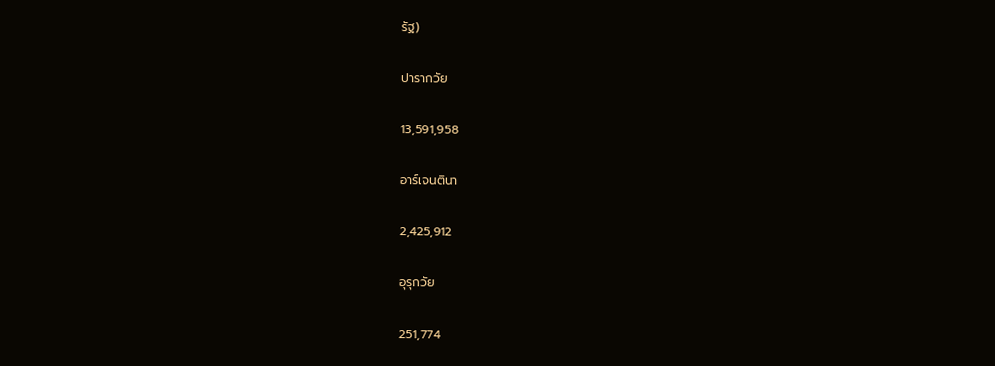รัฐ)

ปารากวัย

13,591,958

อาร์เจนตินา

2,425,912

อุรุกวัย

251,774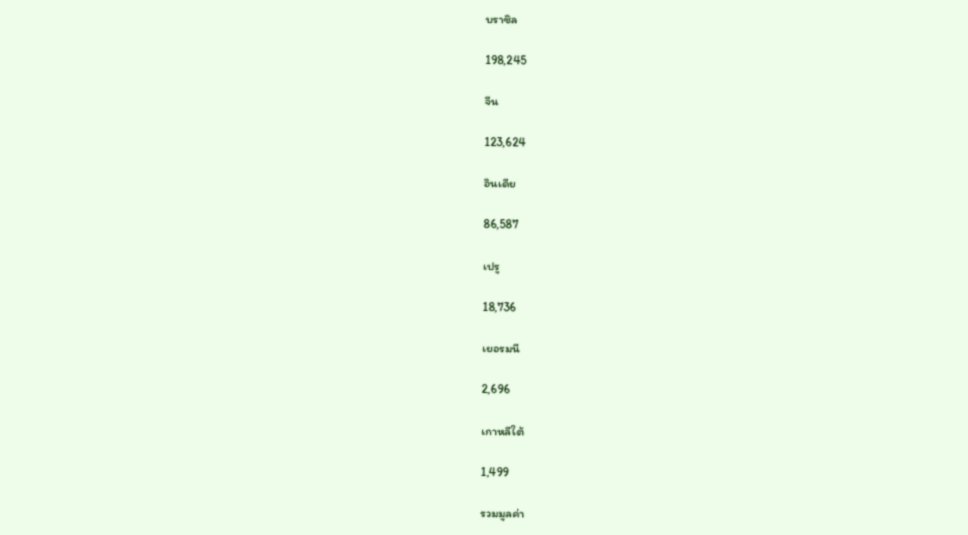บราซิล

198,245

จีน

123,624

อินเดีย

86,587

เปรู

18,736

เยอรมนี

2,696

เกาหลีใต้

1,499

รวมมูลค่า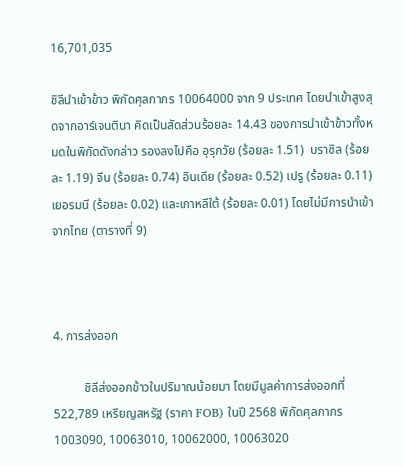16,701,035

ชิลีนำเข้าข้าว พิกัดศุลกากร 10064000 จาก 9 ประเทศ โดยนำเข้าสูงสุดจากอาร์เจนตินา คิดเป็นสัดส่วนร้อยละ 14.43 ของการนำเข้าข้าวทั้งหมดในพิกัดดังกล่าว รองลงไปคือ อุรุกวัย (ร้อยละ 1.51)  บราซิล (ร้อยละ 1.19) จีน (ร้อยละ 0.74) อินเดีย (ร้อยละ 0.52) เปรู (ร้อยละ 0.11) เยอรมนี (ร้อยละ 0.02) และเกาหลีใต้ (ร้อยละ 0.01) โดยไม่มีการนำเข้าจากไทย (ตารางที่ 9)



4. การส่งออก

          ชิลีส่งออกข้าวในปริมาณน้อยมา โดยมีมูลค่าการส่งออกที่  522,789 เหรียญสหรัฐ (ราคา FOB) ในปี 2568 พิกัดศุลกากร 1003090, 10063010, 10062000, 10063020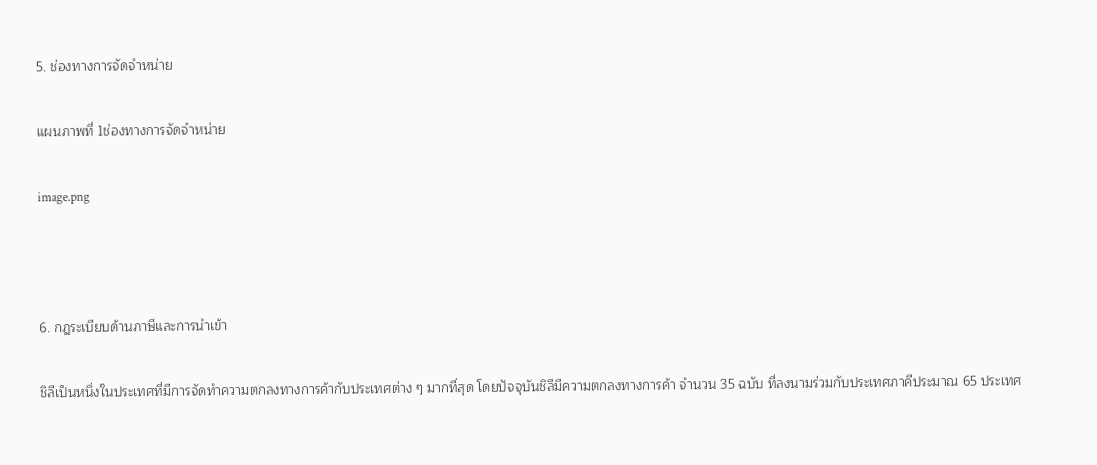5. ช่องทางการจัดจำหน่าย

แผนภาพที่ 1ช่องทางการจัดจำหน่าย

image.png



6. กฎระเบียบด้านภาษีและการนำเข้า

ชิลีเป็นหนึ่งในประเทศที่มีการจัดทำความตกลงทางการค้ากับประเทศต่าง ๆ มากที่สุด โดยปัจจุบันชิลีมีความตกลงทางการค้า จำนวน 35 ฉบับ ที่ลงนามร่วมกับประเทศภาคีประมาณ 65 ประเทศ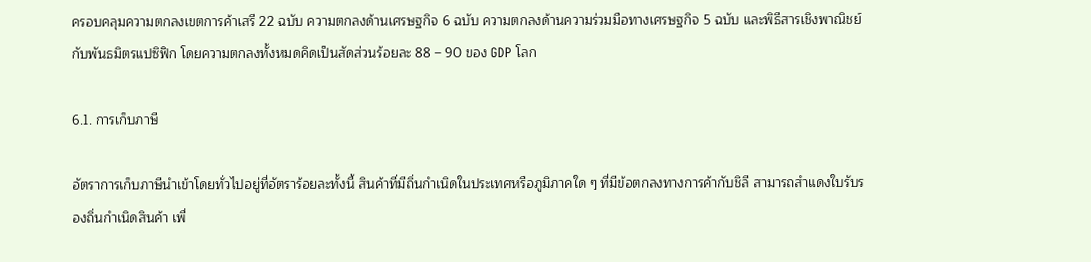ครอบคลุมความตกลงเขตการค้าเสรี 22 ฉบับ ความตกลงด้านเศรษฐกิจ 6 ฉบับ ความตกลงด้านความร่วมมือทางเศรษฐกิจ 5 ฉบับ และพิธีสารเชิงพาณิชย์กับพันธมิตรแปซิฟิก โดยความตกลงทั้งหมดคิดเป็นสัดส่วนร้อยละ 88 – 90 ของ GDP โลก

6.1. การเก็บภาษี

อัตราการเก็บภาษีนำเข้าโดยทั่วไปอยู่ที่อัตราร้อยละทั้งนี้ สินค้าที่มีถิ่นกำเนิดในประเทศหรือภูมิภาคใด ๆ ที่มีข้อตกลงทางการค้ากับชิลี สามารถสำแดงใบรับรองถิ่นกำเนิดสินค้า เพื่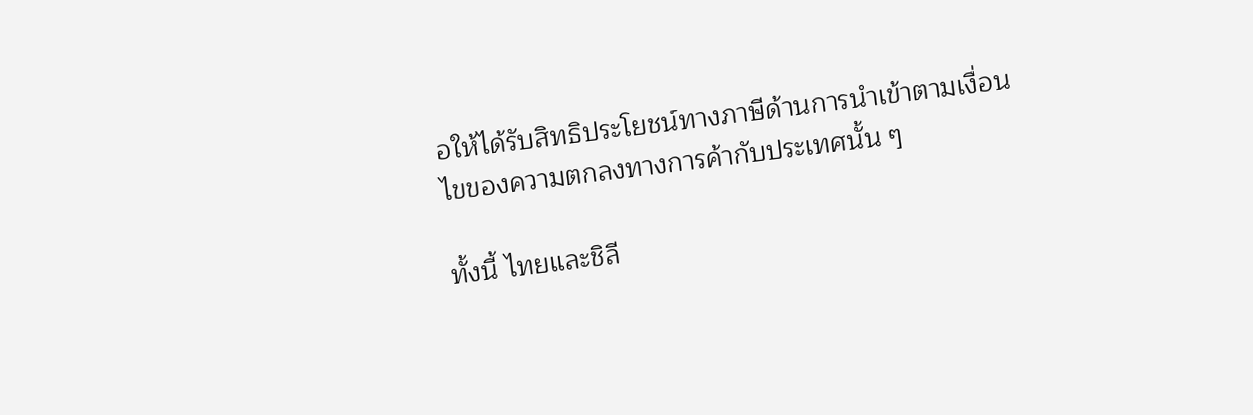อให้ได้รับสิทธิประโยชน์ทางภาษีด้านการนำเข้าตามเงื่อนไขของความตกลงทางการค้ากับประเทศนั้น ๆ

ทั้งนี้ ไทยและชิลี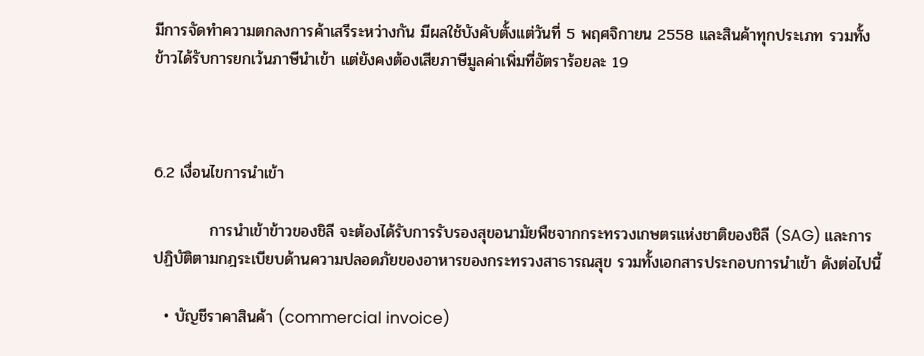มีการจัดทำความตกลงการค้าเสรีระหว่างกัน มีผลใช้บังคับตั้งแต่วันที่ 5 พฤศจิกายน 2558 และสินค้าทุกประเภท รวมทั้งข้าวได้รับการยกเว้นภาษีนำเข้า แต่ยังคงต้องเสียภาษีมูลค่าเพิ่มที่อัตราร้อยละ 19



6.2 เงื่อนไขการนำเข้า

          การนำเข้าข้าวของชิลี จะต้องได้รับการรับรองสุขอนามัยพืชจากกระทรวงเกษตรแห่งชาติของชิลี (SAG) และการปฏิบัติตามกฎระเบียบด้านความปลอดภัยของอาหารของกระทรวงสาธารณสุข รวมทั้งเอกสารประกอบการนำเข้า ดังต่อไปนี้

  • บัญชีราคาสินค้า (commercial invoice)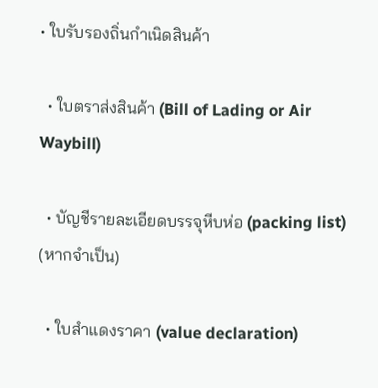• ใบรับรองถิ่นกำเนิดสินค้า

  • ใบตราส่งสินค้า (Bill of Lading or Air Waybill)

  • บัญชีรายละเอียดบรรจุหีบห่อ (packing list) (หากจำเป็น)

  • ใบสำแดงราคา (value declaration)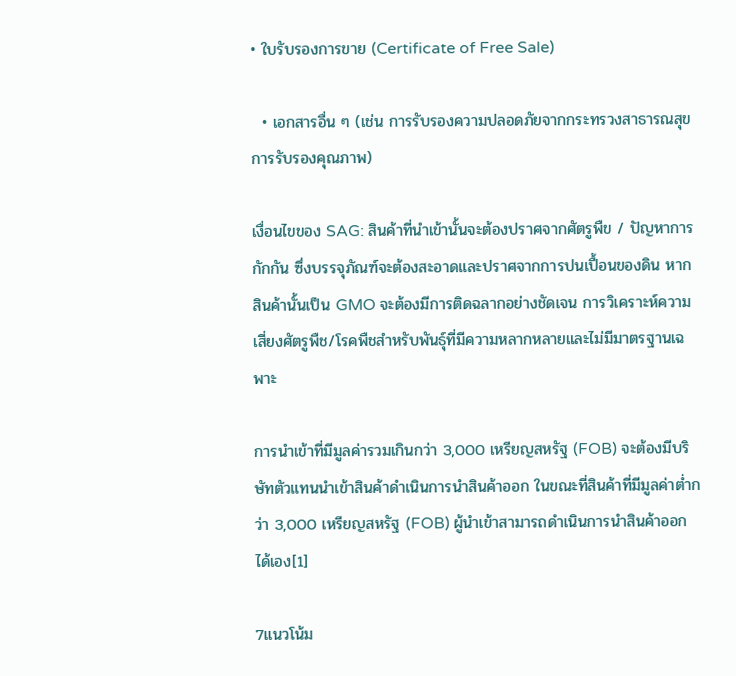• ใบรับรองการขาย (Certificate of Free Sale)

  • เอกสารอื่น ๆ (เช่น การรับรองความปลอดภัยจากกระทรวงสาธารณสุข การรับรองคุณภาพ)

เงื่อนไขของ SAG: สินค้าที่นำเข้านั้นจะต้องปราศจากศัตรูพืข / ปัญหาการกักกัน ซึ่งบรรจุภัณฑ์จะต้องสะอาดและปราศจากการปนเปื้อนของดิน หากสินค้านั้นเป็น GMO จะต้องมีการติดฉลากอย่างชัดเจน การวิเคราะห์ความเสี่ยงศัตรูพืช/โรคพืชสำหรับพันธุ์ที่มีความหลากหลายและไม่มีมาตรฐานเฉพาะ

การนำเข้าที่มีมูลค่ารวมเกินกว่า 3,000 เหรียญสหรัฐ (FOB) จะต้องมีบริษัทตัวแทนนำเข้าสินค้าดำเนินการนำสินค้าออก ในขณะที่สินค้าที่มีมูลค่าต่ำกว่า 3,000 เหรียญสหรัฐ (FOB) ผู้นำเข้าสามารถดำเนินการนำสินค้าออกได้เอง[1]

7แนวโน้ม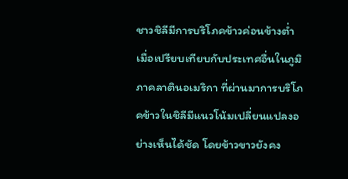ชาวชิลีมีการบริโภคข้าวค่อนข้างต่ำเมื่อเปรียบเทียบกับประเทศอื่นในภูมิภาคลาตินอเมริกา ที่ผ่านมาการบริโภคข้าวในชิลีมีแนวโน้มเปลี่ยนแปลงอย่างเห็นได้ชัด โดยข้าวขาวยังคง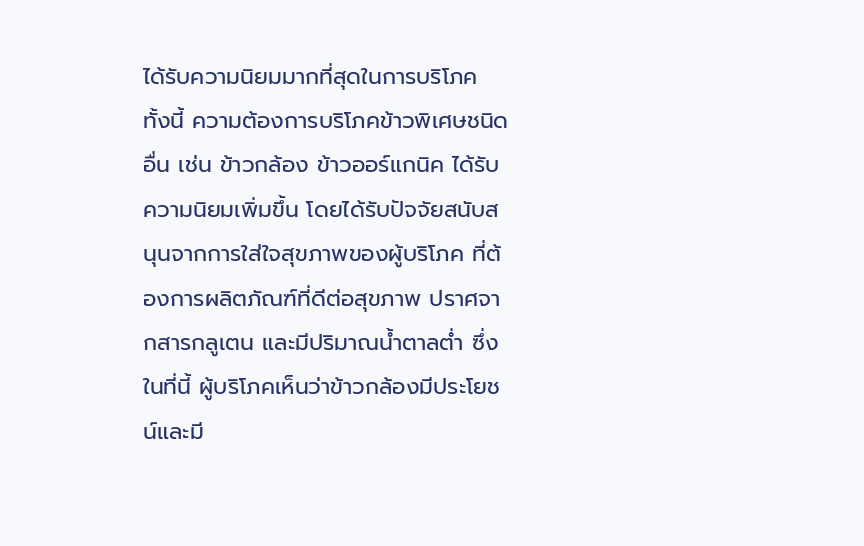ได้รับความนิยมมากที่สุดในการบริโภค ทั้งนี้ ความต้องการบริโภคข้าวพิเศษชนิดอื่น เช่น ข้าวกล้อง ข้าวออร์แกนิค ได้รับความนิยมเพิ่มขึ้น โดยได้รับปัจจัยสนับสนุนจากการใส่ใจสุขภาพของผู้บริโภค ที่ต้องการผลิตภัณฑ์ที่ดีต่อสุขภาพ ปราศจากสารกลูเตน และมีปริมาณน้ำตาลต่ำ ซึ่งในที่นี้ ผู้บริโภคเห็นว่าข้าวกล้องมีประโยชน์และมี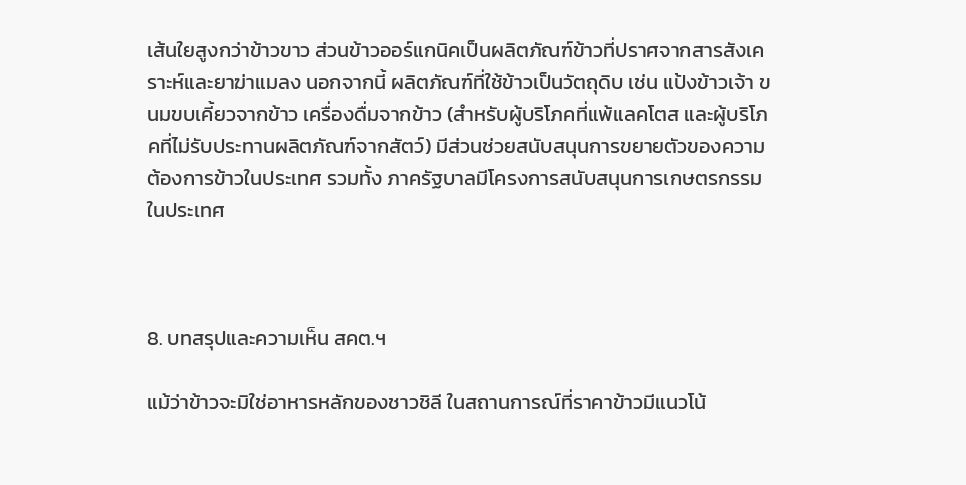เส้นใยสูงกว่าข้าวขาว ส่วนข้าวออร์แกนิคเป็นผลิตภัณฑ์ข้าวที่ปราศจากสารสังเคราะห์และยาฆ่าแมลง นอกจากนี้ ผลิตภัณฑ์ที่ใช้ข้าวเป็นวัตถุดิบ เช่น แป้งข้าวเจ้า ขนมขบเคี้ยวจากข้าว เครื่องดื่มจากข้าว (สำหรับผู้บริโภคที่แพ้แลคโตส และผู้บริโภคที่ไม่รับประทานผลิตภัณฑ์จากสัตว์) มีส่วนช่วยสนับสนุนการขยายตัวของความต้องการข้าวในประเทศ รวมทั้ง ภาครัฐบาลมีโครงการสนับสนุนการเกษตรกรรมในประเทศ



8. บทสรุปและความเห็น สคต.ฯ

แม้ว่าข้าวจะมิใช่อาหารหลักของชาวชิลี ในสถานการณ์ที่ราคาข้าวมีแนวโน้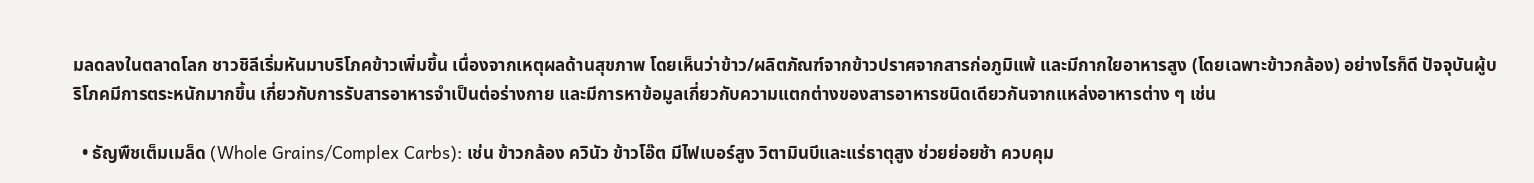มลดลงในตลาดโลก ชาวชิลีเริ่มหันมาบริโภคข้าวเพิ่มขึ้น เนื่องจากเหตุผลด้านสุขภาพ โดยเห็นว่าข้าว/ผลิตภัณฑ์จากข้าวปราศจากสารก่อภูมิแพ้ และมีกากใยอาหารสูง (โดยเฉพาะข้าวกล้อง) อย่างไรก็ดี ปัจจุบันผู้บริโภคมีการตระหนักมากขึ้น เกี่ยวกับการรับสารอาหารจำเป็นต่อร่างกาย และมีการหาข้อมูลเกี่ยวกับความแตกต่างของสารอาหารชนิดเดียวกันจากแหล่งอาหารต่าง ๆ เช่น

  • ธัญพืชเต็มเมล็ด (Whole Grains/Complex Carbs): เช่น ข้าวกล้อง ควินัว ข้าวโอ๊ต มีไฟเบอร์สูง วิตามินบีและแร่ธาตุสูง ช่วยย่อยช้า ควบคุม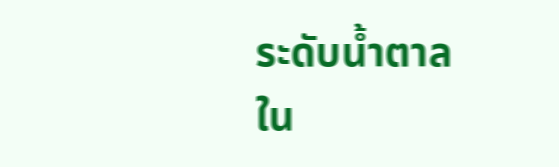ระดับน้ำตาลใน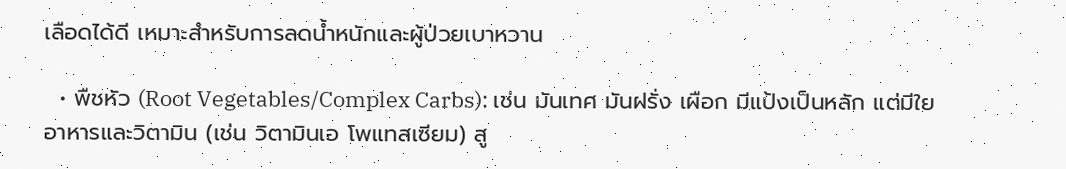เลือดได้ดี เหมาะสำหรับการลดน้ำหนักและผู้ป่วยเบาหวาน

  • พืชหัว (Root Vegetables/Complex Carbs): เช่น มันเทศ มันฝรั่ง เผือก มีแป้งเป็นหลัก แต่มีใยอาหารและวิตามิน (เช่น วิตามินเอ โพแทสเซียม) สู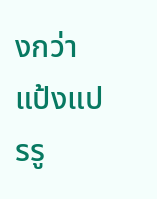งกว่าแป้งแปรรู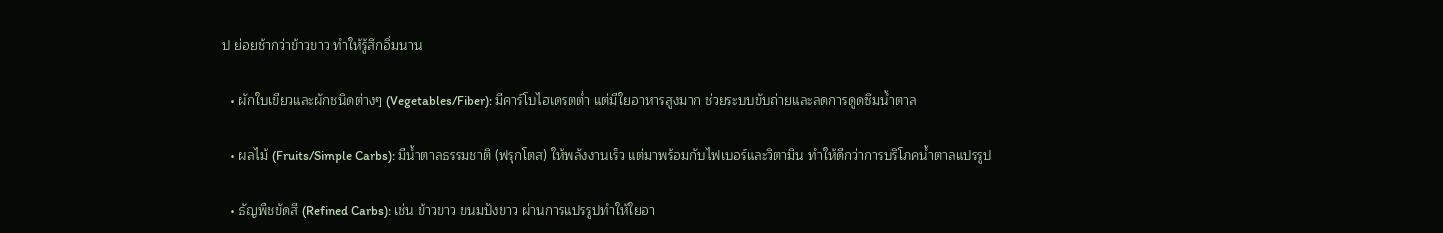ป ย่อยช้ากว่าข้าวขาว ทำให้รู้สึกอิ่มนาน

  • ผักใบเขียวและผักชนิดต่างๆ (Vegetables/Fiber): มีคาร์โบไฮเดรตต่ำ แต่มีใยอาหารสูงมาก ช่วยระบบขับถ่ายและลดการดูดซึมน้ำตาล

  • ผลไม้ (Fruits/Simple Carbs): มีน้ำตาลธรรมชาติ (ฟรุกโตส) ให้พลังงานเร็ว แต่มาพร้อมกับไฟเบอร์และวิตามิน ทำให้ดีกว่าการบริโภคน้ำตาลแปรรูป

  • ธัญพืชขัดสี (Refined Carbs): เช่น ข้าวขาว ขนมปังขาว ผ่านการแปรรูปทำให้ใยอา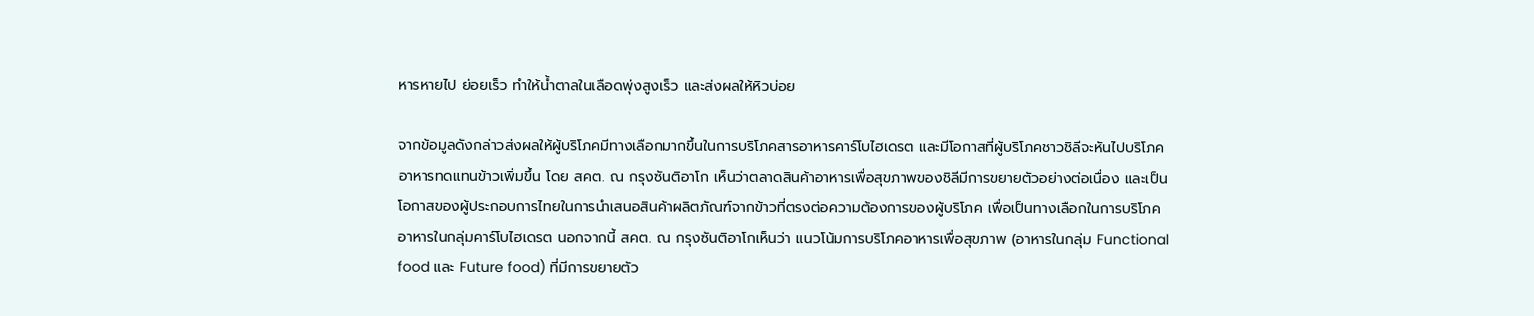หารหายไป ย่อยเร็ว ทำให้น้ำตาลในเลือดพุ่งสูงเร็ว และส่งผลให้หิวบ่อย

จากข้อมูลดังกล่าวส่งผลให้ผู้บริโภคมีทางเลือกมากขึ้นในการบริโภคสารอาหารคาร์โบไฮเดรต และมีโอกาสที่ผู้บริโภคชาวชิลีจะหันไปบริโภคอาหารทดแทนข้าวเพิ่มขึ้น โดย สคต. ณ กรุงซันติอาโก เห็นว่าตลาดสินค้าอาหารเพื่อสุขภาพของชิลีมีการขยายตัวอย่างต่อเนื่อง และเป็นโอกาสของผู้ประกอบการไทยในการนำเสนอสินค้าผลิตภัณฑ์จากข้าวที่ตรงต่อความต้องการของผู้บริโภค เพื่อเป็นทางเลือกในการบริโภคอาหารในกลุ่มคาร์โบไฮเดรต นอกจากนี้ สคต. ณ กรุงซันติอาโกเห็นว่า แนวโน้มการบริโภคอาหารเพื่อสุขภาพ (อาหารในกลุ่ม Functional food และ Future food) ที่มีการขยายตัว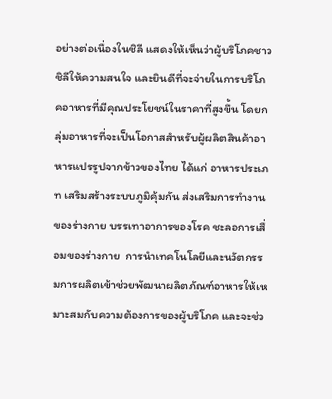อย่างต่อเนื่องในชิลี แสดงให้เห็นว่าผู้บริโภคชาวชิลีให้ความสนใจ และยินดีที่จะจ่ายในการบริโภคอาหารที่มีคุณประโยชน์ในราคาที่สูงขึ้น โดยกลุ่มอาหารที่จะเป็นโอกาสสำหรับผู้ผลิตสินค้าอาหารแปรรูปจากข้าวของไทย ได้แก่ อาหารประเภท เสริมสร้างระบบภูมิคุ้มกัน ส่งเสริมการทำงานของร่างกาย บรรเทาอาการของโรค ชะลอการเสื่อมของร่างกาย  การนำเทคโนโลยีและนวัตกรรมการผลิตเข้าช่วยพัฒนาผลิตภัณฑ์อาหารให้เหมาะสมกับความต้องการของผู้บริโภค และจะช่ว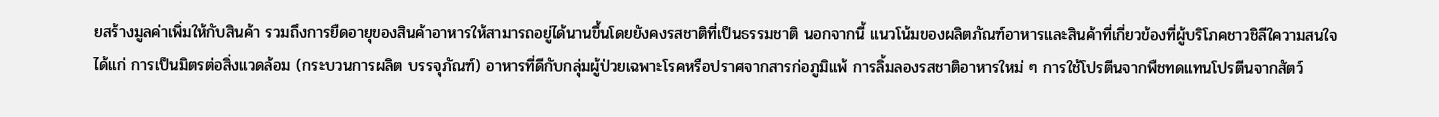ยสร้างมูลค่าเพิ่มให้กับสินค้า รวมถึงการยืดอายุของสินค้าอาหารให้สามารถอยู่ได้นานขึ้นโดยยังคงรสชาติที่เป็นธรรมชาติ นอกจากนี้ แนวโน้มของผลิตภัณฑ์อาหารและสินค้าที่เกี่ยวข้องที่ผู้บริโภคชาวชิลีใความสนใจ ได้แก่ การเป็นมิตรต่อสิ่งแวดล้อม (กระบวนการผลิต บรรจุภัณฑ์) อาหารที่ดีกับกลุ่มผู้ป่วยเฉพาะโรคหรือปราศจากสารก่อภูมิแพ้ การลิ้มลองรสชาติอาหารใหม่ ๆ การใช้โปรตีนจากพืชทดแทนโปรตีนจากสัตว์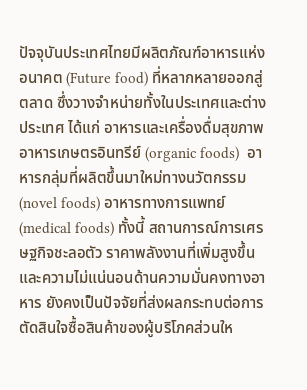ปัจจุบันประเทศไทยมีผลิตภัณฑ์อาหารแห่งอนาคต (Future food) ที่หลากหลายออกสู่ตลาด ซึ่งวางจำหน่ายทั้งในประเทศและต่างประเทศ ได้แก่ อาหารและเครื่องดื่มสุขภาพ  อาหารเกษตรอินทรีย์ (organic foods)  อาหารกลุ่มที่ผลิตขึ้นมาใหม่ทางนวัตกรรม (novel foods) อาหารทางการแพทย์ (medical foods) ทั้งนี้ สถานการณ์การเศรษฐกิจชะลอตัว ราคาพลังงานที่เพิ่มสูงขึ้น และความไม่แน่นอนด้านความมั่นคงทางอาหาร ยังคงเป็นปัจจัยที่ส่งผลกระทบต่อการตัดสินใจซื้อสินค้าของผู้บริโภคส่วนให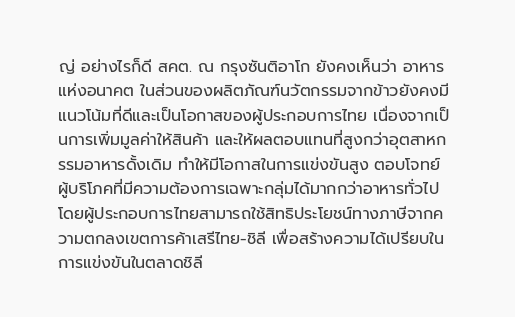ญ่ อย่างไรก็ดี สคต. ณ กรุงซันติอาโก ยังคงเห็นว่า อาหารแห่งอนาคต ในส่วนของผลิตภัณฑ์นวัตกรรมจากข้าวยังคงมีแนวโน้มที่ดีและเป็นโอกาสของผู้ประกอบการไทย เนื่องจากเป็นการเพิ่มมูลค่าให้สินค้า และให้ผลตอบแทนที่สูงกว่าอุตสาหกรรมอาหารดั้งเดิม ทำให้มีโอกาสในการแข่งขันสูง ตอบโจทย์ผู้บริโภคที่มีความต้องการเฉพาะกลุ่มได้มากกว่าอาหารทั่วไป โดยผู้ประกอบการไทยสามารถใช้สิทธิประโยชน์ทางภาษีจากความตกลงเขตการค้าเสรีไทย-ชิลี เพื่อสร้างความได้เปรียบในการแข่งขันในตลาดชิลี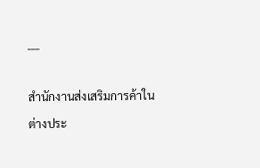___

สำนักงานส่งเสริมการค้าในต่างประ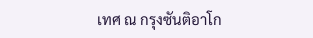เทศ ณ กรุงซันติอาโก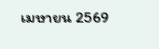เมษายน 2569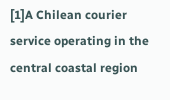[1]A Chilean courier service operating in the central coastal region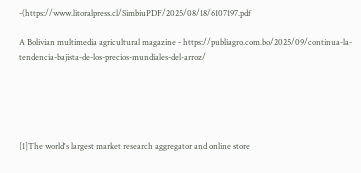-(https://www.litoralpress.cl/SimbiuPDF/2025/08/18/6107197.pdf

A Bolivian multimedia agricultural magazine - https://publiagro.com.bo/2025/09/continua-la-tendencia-bajista-de-los-precios-mundiales-del-arroz/





[1]The world's largest market research aggregator and online store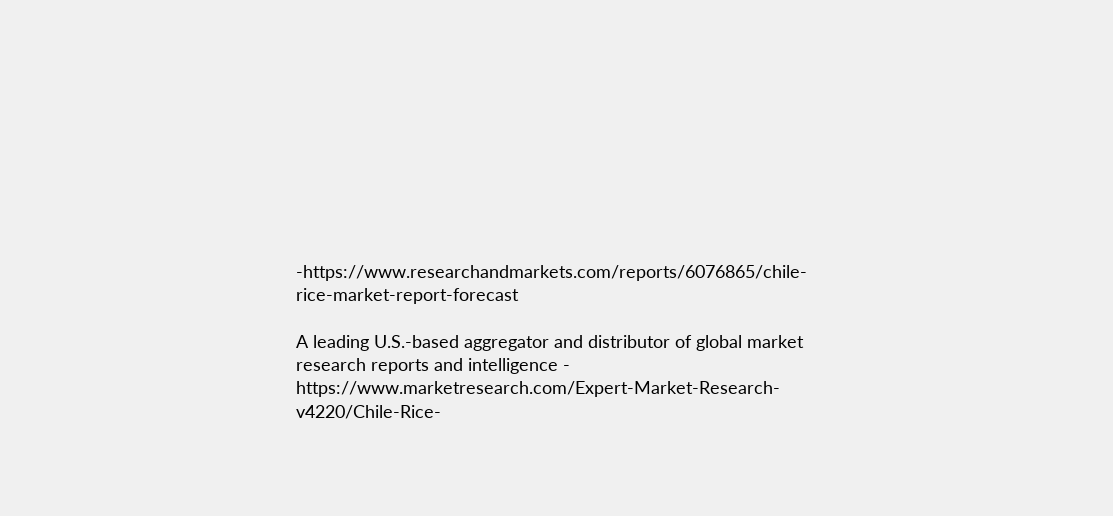-https://www.researchandmarkets.com/reports/6076865/chile-rice-market-report-forecast

A leading U.S.-based aggregator and distributor of global market research reports and intelligence - https://www.marketresearch.com/Expert-Market-Research-v4220/Chile-Rice-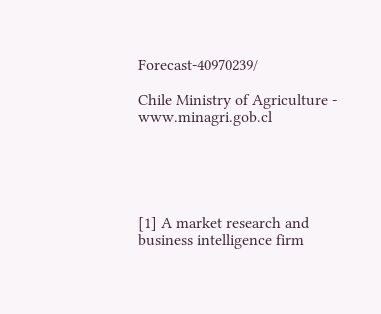Forecast-40970239/

Chile Ministry of Agriculture - www.minagri.gob.cl





[1] A market research and business intelligence firm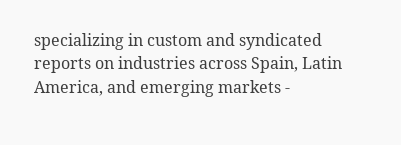specializing in custom and syndicated reports on industries across Spain, Latin America, and emerging markets -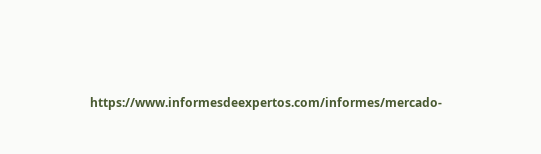https://www.informesdeexpertos.com/informes/mercado-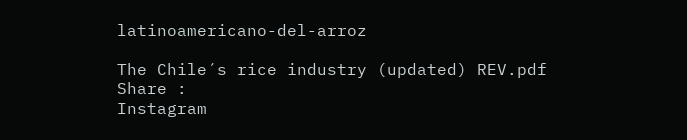latinoamericano-del-arroz

The Chile´s rice industry (updated) REV.pdf
Share :
Instagram